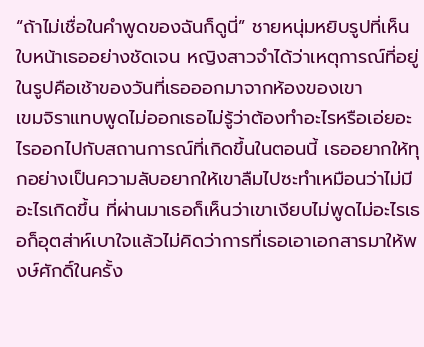“ถ้าไม่เชื่อในคำพูดของฉันก็ดูนี่” ชายหนุ่มหยิบรูปที่เห็นใบหน้าเธออย่างชัดเจน หญิงสาวจำได้ว่าเหตุการณ์ที่อยู่ในรูปคือเช้าของวันที่เธอออกมาจากห้องของเขา
เขมจิราแทบพูดไม่ออกเธอไม่รู้ว่าต้องทำอะไรหรือเอ่ยอะไรออกไปกับสถานการณ์ที่เกิดขึ้นในตอนนี้ เธออยากให้ทุกอย่างเป็นความลับอยากให้เขาลืมไปซะทำเหมือนว่าไม่มีอะไรเกิดขึ้น ที่ผ่านมาเธอก็เห็นว่าเขาเงียบไม่พูดไม่อะไรเธอก็อุตส่าห์เบาใจแล้วไม่คิดว่าการที่เธอเอาเอกสารมาให้พงษ์ศักดิ์ในครั้ง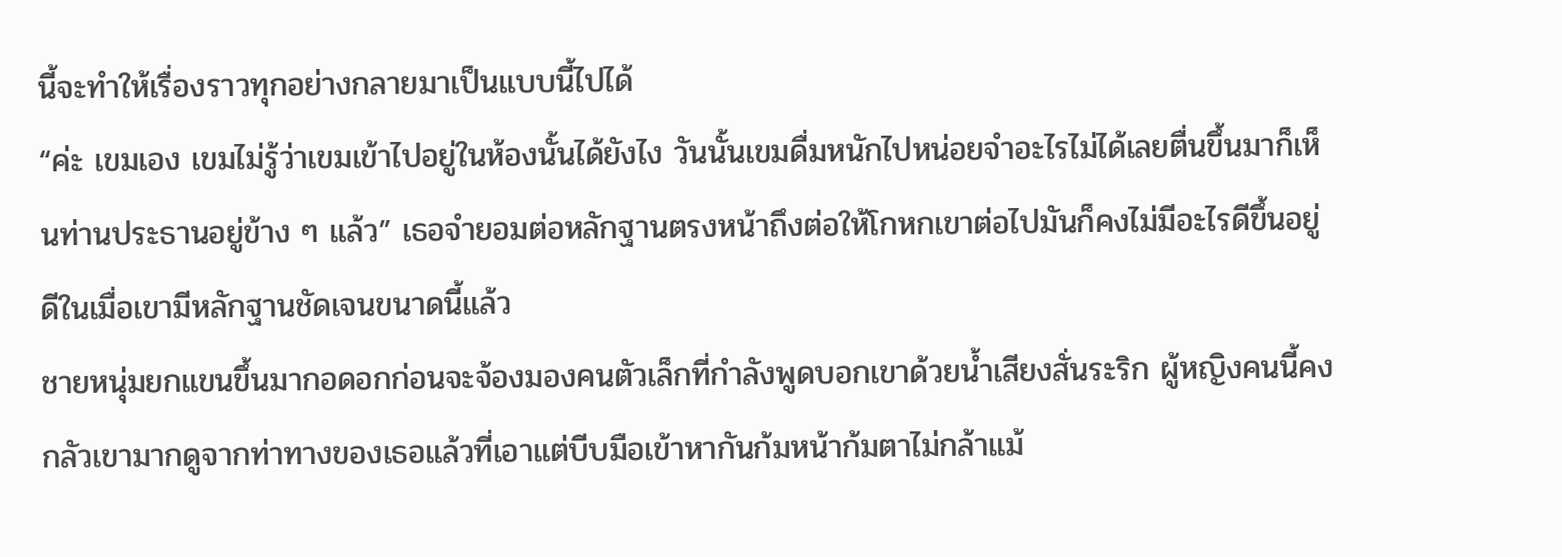นี้จะทำให้เรื่องราวทุกอย่างกลายมาเป็นแบบนี้ไปได้
“ค่ะ เขมเอง เขมไม่รู้ว่าเขมเข้าไปอยู่ในห้องนั้นได้ยังไง วันนั้นเขมดื่มหนักไปหน่อยจำอะไรไม่ได้เลยตื่นขึ้นมาก็เห็นท่านประธานอยู่ข้าง ๆ แล้ว” เธอจำยอมต่อหลักฐานตรงหน้าถึงต่อให้โกหกเขาต่อไปมันก็คงไม่มีอะไรดีขึ้นอยู่ดีในเมื่อเขามีหลักฐานชัดเจนขนาดนี้แล้ว
ชายหนุ่มยกแขนขึ้นมากอดอกก่อนจะจ้องมองคนตัวเล็กที่กำลังพูดบอกเขาด้วยน้ำเสียงสั่นระริก ผู้หญิงคนนี้คงกลัวเขามากดูจากท่าทางของเธอแล้วที่เอาแต่บีบมือเข้าหากันก้มหน้าก้มตาไม่กล้าแม้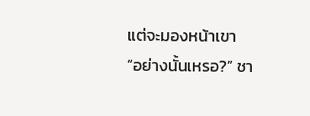แต่จะมองหน้าเขา
“อย่างนั้นเหรอ?” ชา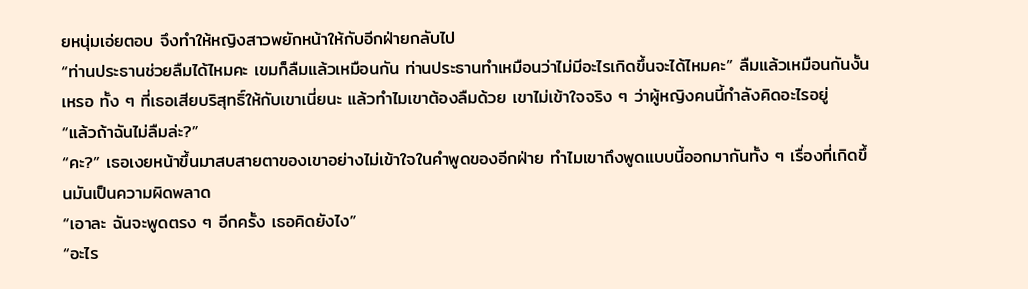ยหนุ่มเอ่ยตอบ จึงทำให้หญิงสาวพยักหน้าให้กับอีกฝ่ายกลับไป
“ท่านประธานช่วยลืมได้ไหมคะ เขมก็ลืมแล้วเหมือนกัน ท่านประธานทำเหมือนว่าไม่มีอะไรเกิดขึ้นจะได้ไหมคะ” ลืมแล้วเหมือนกันงั้นเหรอ ทั้ง ๆ ที่เธอเสียบริสุทธิ์ให้กับเขาเนี่ยนะ แล้วทำไมเขาต้องลืมด้วย เขาไม่เข้าใจจริง ๆ ว่าผู้หญิงคนนี้กำลังคิดอะไรอยู่
“แล้วถ้าฉันไม่ลืมล่ะ?”
“คะ?” เธอเงยหน้าขึ้นมาสบสายตาของเขาอย่างไม่เข้าใจในคำพูดของอีกฝ่าย ทำไมเขาถึงพูดแบบนี้ออกมากันทั้ง ๆ เรื่องที่เกิดขึ้นมันเป็นความผิดพลาด
“เอาละ ฉันจะพูดตรง ๆ อีกครั้ง เธอคิดยังไง”
“อะไร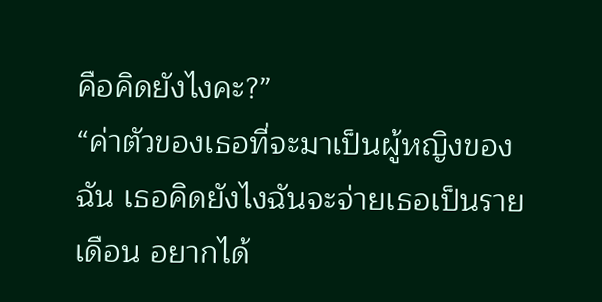คือคิดยังไงคะ?”
“ค่าตัวของเธอที่จะมาเป็นผู้หญิงของฉัน เธอคิดยังไงฉันจะจ่ายเธอเป็นรายเดือน อยากได้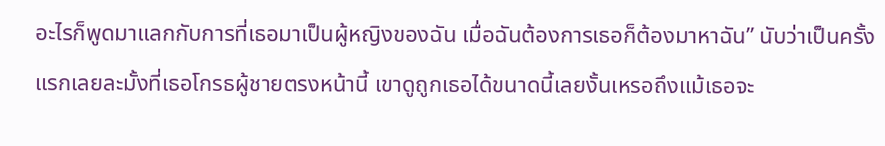อะไรก็พูดมาแลกกับการที่เธอมาเป็นผู้หญิงของฉัน เมื่อฉันต้องการเธอก็ต้องมาหาฉัน” นับว่าเป็นครั้งแรกเลยละมั้งที่เธอโกรธผู้ชายตรงหน้านี้ เขาดูถูกเธอได้ขนาดนี้เลยงั้นเหรอถึงแม้เธอจะ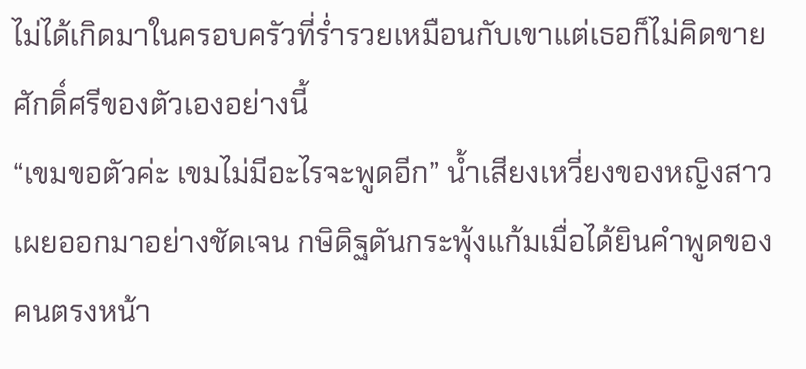ไม่ได้เกิดมาในครอบครัวที่ร่ำรวยเหมือนกับเขาแต่เธอก็ไม่คิดขายศักดิ์ศรีของตัวเองอย่างนี้
“เขมขอตัวค่ะ เขมไม่มีอะไรจะพูดอีก” น้ำเสียงเหวี่ยงของหญิงสาวเผยออกมาอย่างชัดเจน กษิดิฐดันกระพุ้งแก้มเมื่อได้ยินคำพูดของคนตรงหน้า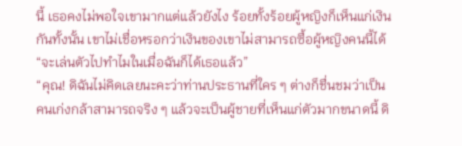นี้ เธอคงไม่พอใจเขามากแต่แล้วยังไง ร้อยทั้งร้อยผู้หญิงก็เห็นแก่เงินกันทั้งนั้น เขาไม่เชื่อหรอกว่าเงินของเขาไม่สามารถซื้อผู้หญิงคนนี้ได้
“จะเล่นตัวไปทำไมในเมื่อฉันก็ได้เธอแล้ว”
“คุณ! ดิฉันไม่คิดเลยนะคะว่าท่านประธานที่ใคร ๆ ต่างก็ชื่นชมว่าเป็นคนเก่งกล้าสามารถจริง ๆ แล้วจะเป็นผู้ชายที่เห็นแก่ตัวมากขนาดนี้ ดิ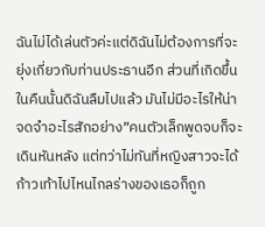ฉันไม่ได้เล่นตัวค่ะแต่ดิฉันไม่ต้องการที่จะยุ่งเกี่ยวกับท่านประธานอีก ส่วนที่เกิดขึ้นในคืนนั้นดิฉันลืมไปแล้ว มันไม่มีอะไรให้น่าจดจำอะไรสักอย่าง”คนตัวเล็กพูดจบก็จะเดินหันหลัง แต่ทว่าไม่ทันที่หญิงสาวจะได้ก้าวเท้าไปไหนไกลร่างของเธอก็ถูก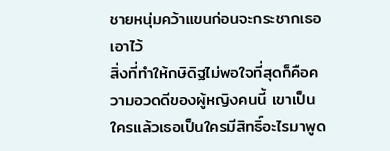ชายหนุ่มคว้าแขนก่อนจะกระชากเธอเอาไว้
สิ่งที่ทำให้กษิดิฐไม่พอใจที่สุดก็คือความอวดดีของผู้หญิงคนนี้ เขาเป็นใครแล้วเธอเป็นใครมีสิทธิ์อะไรมาพูด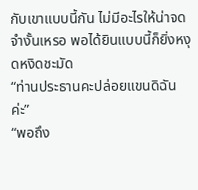กับเขาแบบนี้กัน ไม่มีอะไรให้น่าจดจำงั้นเหรอ พอได้ยินแบบนี้ก็ยิ่งหงุดหงิดชะมัด
“ท่านประธานคะปล่อยแขนดิฉันค่ะ”
“พอถึง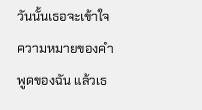วันนั้นเธอจะเข้าใจความหมายของคำพูดของฉัน แล้วเธ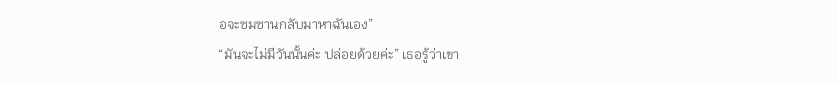อจะซมซานกลับมาหาฉันเอง”
“มันจะไม่มีวันนั้นค่ะ ปล่อยด้วยค่ะ” เธอรู้ว่าเขา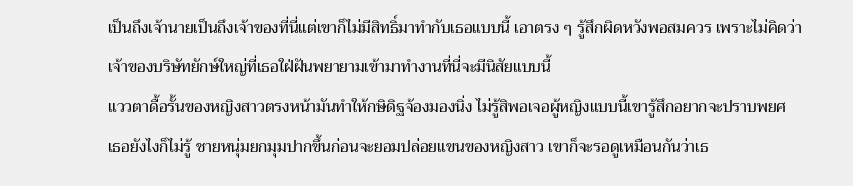เป็นถึงเจ้านายเป็นถึงเจ้าของที่นี่แต่เขาก็ไม่มีสิทธิ์มาทำกับเธอแบบนี้ เอาตรง ๆ รู้สึกผิดหวังพอสมควร เพราะไม่คิดว่าเจ้าของบริษัทยักษ์ใหญ่ที่เธอใฝ่ฝันพยายามเข้ามาทำงานที่นี่จะมีนิสัยแบบนี้
แววตาดื้อรั้นของหญิงสาวตรงหน้ามันทำให้กษิดิฐจ้องมองนิ่ง ไม่รู้สิพอเจอผู้หญิงแบบนี้เขารู้สึกอยากจะปราบพยศ
เธอยังไงก็ไม่รู้ ชายหนุ่มยกมุมปากขึ้นก่อนจะยอมปล่อยแขนของหญิงสาว เขาก็จะรอดูเหมือนกันว่าเธ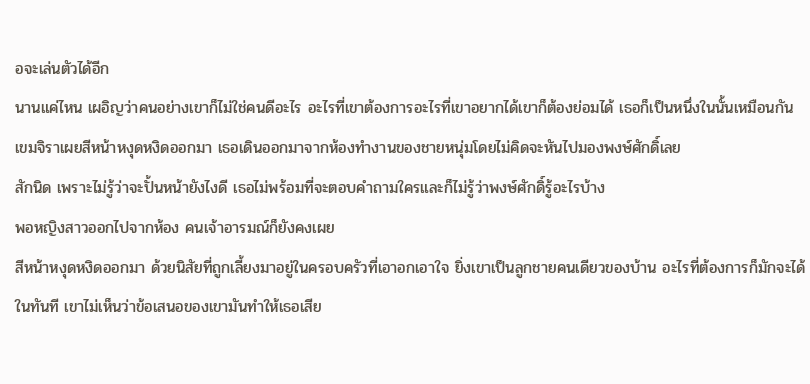อจะเล่นตัวได้อีก
นานแค่ไหน เผอิญว่าคนอย่างเขาก็ไม่ใช่คนดีอะไร อะไรที่เขาต้องการอะไรที่เขาอยากได้เขาก็ต้องย่อมได้ เธอก็เป็นหนึ่งในนั้นเหมือนกัน
เขมจิราเผยสีหน้าหงุดหงิดออกมา เธอเดินออกมาจากห้องทำงานของชายหนุ่มโดยไม่คิดจะหันไปมองพงษ์ศักดิ์เลย
สักนิด เพราะไม่รู้ว่าจะปั้นหน้ายังไงดี เธอไม่พร้อมที่จะตอบคำถามใครและก็ไม่รู้ว่าพงษ์ศักดิ์รู้อะไรบ้าง
พอหญิงสาวออกไปจากห้อง คนเจ้าอารมณ์ก็ยังคงเผย
สีหน้าหงุดหงิดออกมา ด้วยนิสัยที่ถูกเลี้ยงมาอยู่ในครอบครัวที่เอาอกเอาใจ ยิ่งเขาเป็นลูกชายคนเดียวของบ้าน อะไรที่ต้องการก็มักจะได้ในทันที เขาไม่เห็นว่าข้อเสนอของเขามันทำให้เธอเสีย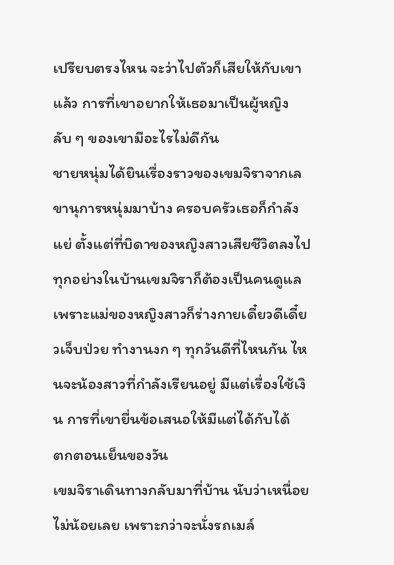เปรียบตรงไหน จะว่าไปตัวก็เสียให้กับเขาแล้ว การที่เขาอยากให้เธอมาเป็นผู้หญิงลับ ๆ ของเขามีอะไรไม่ดีกัน
ชายหนุ่มได้ยินเรื่องราวของเขมจิราจากเลขานุการหนุ่มมาบ้าง ครอบครัวเธอก็กำลังแย่ ตั้งแต่ที่บิดาของหญิงสาวเสียชีวิตลงไป ทุกอย่างในบ้านเขมจิราก็ต้องเป็นคนดูแล เพราะแม่ของหญิงสาวก็ร่างกายเดี๋ยวดีเดี๋ยวเจ็บป่วย ทำงานงก ๆ ทุกวันดีที่ไหนกัน ไหนจะน้องสาวที่กำลังเรียนอยู่ มีแต่เรื่องใช้เงิน การที่เขายื่นข้อเสนอให้มีแต่ได้กับได้
ตกตอนเย็นของวัน
เขมจิราเดินทางกลับมาที่บ้าน นับว่าเหนื่อยไม่น้อยเลย เพราะกว่าจะนั่งรถเมล์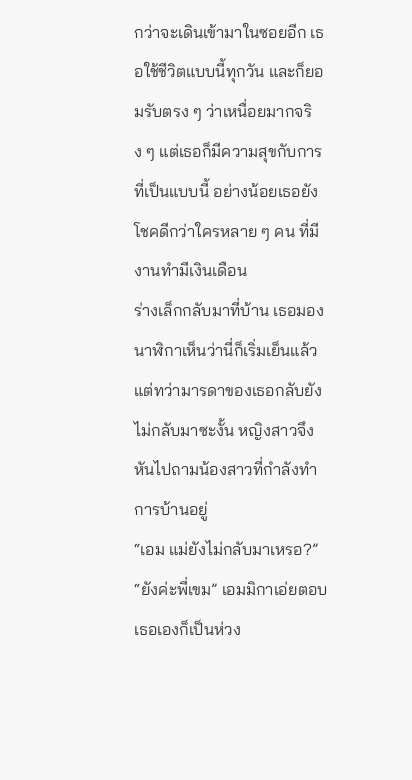กว่าจะเดินเข้ามาในซอยอีก เธอใช้ชีวิตแบบนี้ทุกวัน และก็ยอมรับตรง ๆ ว่าเหนื่อยมากจริง ๆ แต่เธอก็มีความสุขกับการที่เป็นแบบนี้ อย่างน้อยเธอยังโชคดีกว่าใครหลาย ๆ คน ที่มีงานทำมีเงินเดือน
ร่างเล็กกลับมาที่บ้าน เธอมองนาฬิกาเห็นว่านี่ก็เริ่มเย็นแล้วแต่ทว่ามารดาของเธอกลับยังไม่กลับมาซะงั้น หญิงสาวจึงหันไปถามน้องสาวที่กำลังทำการบ้านอยู่
“เอม แม่ยังไม่กลับมาเหรอ?”
“ยังค่ะพี่เขม” เอมมิกาเอ่ยตอบ เธอเองก็เป็นห่วง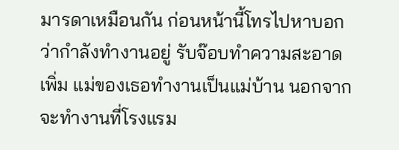มารดาเหมือนกัน ก่อนหน้านี้โทรไปหาบอกว่ากำลังทำงานอยู่ รับจ๊อบทำความสะอาดเพิ่ม แม่ของเธอทำงานเป็นแม่บ้าน นอกจาก
จะทำงานที่โรงแรม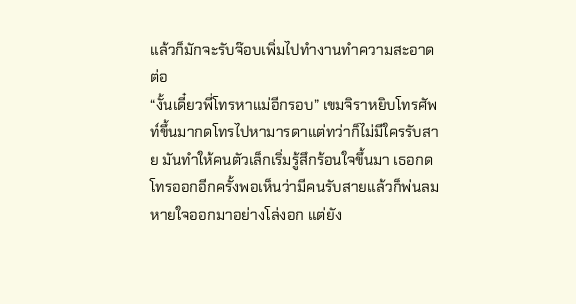แล้วก็มักจะรับจ๊อบเพิ่มไปทำงานทำความสะอาดต่อ
“งั้นเดี๋ยวพี่โทรหาแม่อีกรอบ” เขมจิราหยิบโทรศัพท์ขึ้นมากดโทรไปหามารดาแต่ทว่าก็ไม่มีใครรับสาย มันทำให้คนตัวเล็กเริ่มรู้สึกร้อนใจขึ้นมา เธอกดโทรออกอีกครั้งพอเห็นว่ามีคนรับสายแล้วก็พ่นลมหายใจออกมาอย่างโล่งอก แต่ยัง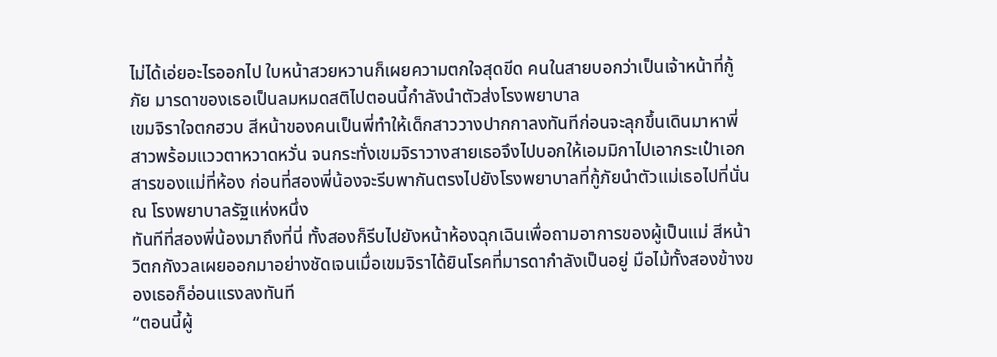ไม่ได้เอ่ยอะไรออกไป ใบหน้าสวยหวานก็เผยความตกใจสุดขีด คนในสายบอกว่าเป็นเจ้าหน้าที่กู้ภัย มารดาของเธอเป็นลมหมดสติไปตอนนี้กำลังนำตัวส่งโรงพยาบาล
เขมจิราใจตกฮวบ สีหน้าของคนเป็นพี่ทำให้เด็กสาววางปากกาลงทันทีก่อนจะลุกขึ้นเดินมาหาพี่สาวพร้อมแววตาหวาดหวั่น จนกระทั่งเขมจิราวางสายเธอจึงไปบอกให้เอมมิกาไปเอากระเป๋าเอกสารของแม่ที่ห้อง ก่อนที่สองพี่น้องจะรีบพากันตรงไปยังโรงพยาบาลที่กู้ภัยนำตัวแม่เธอไปที่นั่น
ณ โรงพยาบาลรัฐแห่งหนึ่ง
ทันทีที่สองพี่น้องมาถึงที่นี่ ทั้งสองก็รีบไปยังหน้าห้องฉุกเฉินเพื่อถามอาการของผู้เป็นแม่ สีหน้าวิตกกังวลเผยออกมาอย่างชัดเจนเมื่อเขมจิราได้ยินโรคที่มารดากำลังเป็นอยู่ มือไม้ทั้งสองข้างของเธอก็อ่อนแรงลงทันที
“ตอนนี้ผู้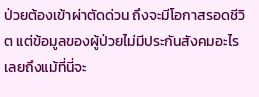ป่วยต้องเข้าผ่าตัดด่วน ถึงจะมีโอกาสรอดชีวิต แต่ข้อมูลของผู้ป่วยไม่มีประกันสังคมอะไรเลยถึงแม้ที่นี่จะ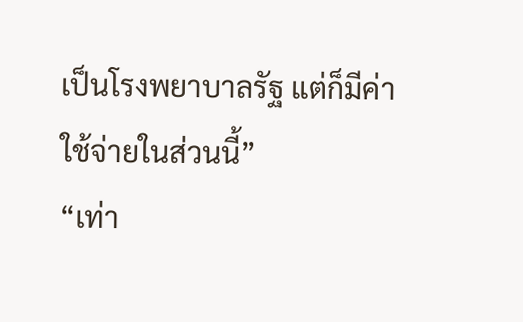เป็นโรงพยาบาลรัฐ แต่ก็มีค่าใช้จ่ายในส่วนนี้”
“เท่า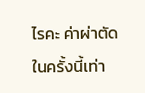ไรคะ ค่าผ่าตัดในครั้งนี้เท่า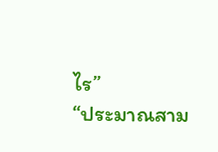ไร”
“ประมาณสาม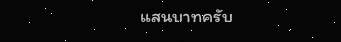แสนบาทครับ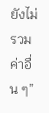ยังไม่รวมค่าอื่น ๆ”